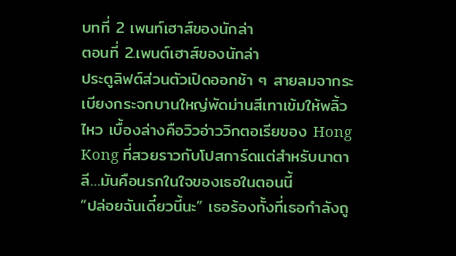บทที่ 2 เพนท์เฮาส์ของนักล่า
ตอนที่ 2.เพนต์เฮาส์ของนักล่า
ประตูลิฟต์ส่วนตัวเปิดออกช้า ๆ สายลมจากระเบียงกระจกบานใหญ่พัดม่านสีเทาเข้มให้พลิ้วไหว เบื้องล่างคือวิวอ่าววิกตอเรียของ Hong Kong ที่สวยราวกับโปสการ์ดแต่สำหรับนาตาลี…มันคือนรกในใจของเธอในตอนนี้
“ปล่อยฉันเดี๋ยวนี้นะ” เธอร้องทั้งที่เธอกำลังถู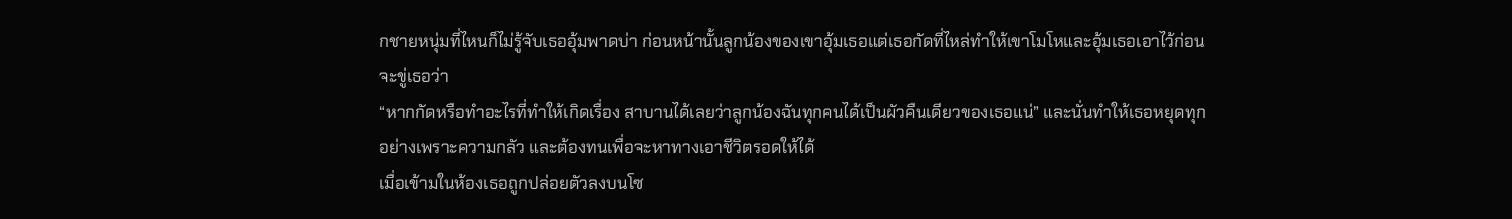กชายหนุ่มที่ไหนก็ไม่รู้จับเธออุ้มพาดบ่า ก่อนหน้านั้นลูกน้องของเขาอุ้มเธอแต่เธอกัดที่ไหล่ทำให้เขาโมโหและอุ้มเธอเอาไว้ก่อนจะขู่เธอว่า
“หากกัดหรือทำอะไรที่ทำให้เกิดเรื่อง สาบานได้เลยว่าลูกน้องฉันทุกคนได้เป็นผัวคืนเดียวของเธอแน่” และนั่นทำให้เธอหยุดทุกอย่างเพราะความกลัว และต้องทนเพื่อจะหาทางเอาชีวิตรอดให้ได้
เมื่อเข้ามในห้องเธอถูกปล่อยตัวลงบนโซ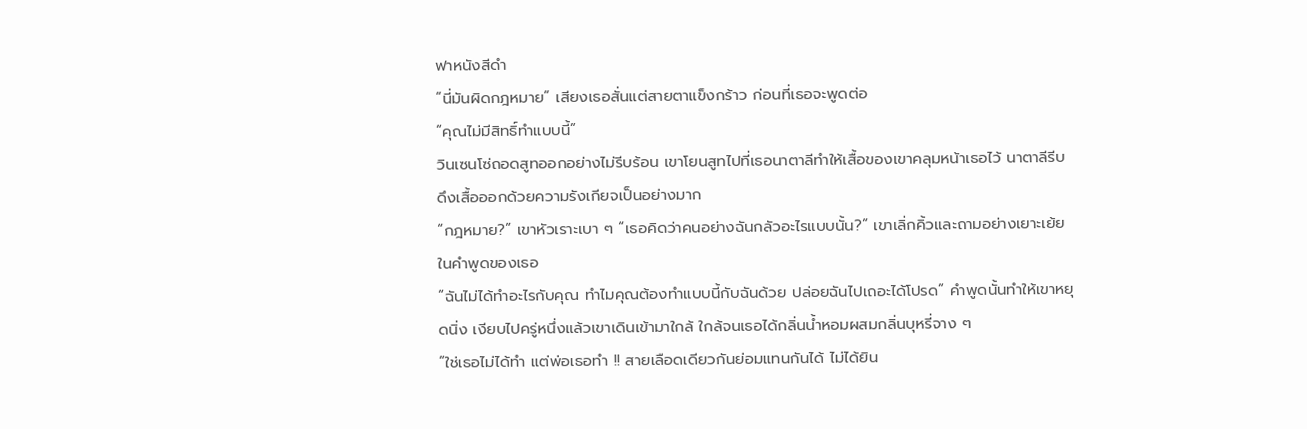ฟาหนังสีดำ
“นี่มันผิดกฎหมาย” เสียงเธอสั่นแต่สายตาแข็งกร้าว ก่อนที่เธอจะพูดต่อ
“คุณไม่มีสิทธิ์ทำแบบนี้”
วินเซนโซ่ถอดสูทออกอย่างไม่รีบร้อน เขาโยนสูทไปที่เธอนาตาลีทำให้เสื้อของเขาคลุมหน้าเธอไว้ นาตาลีรีบดึงเสื้อออกด้วยความรังเกียจเป็นอย่างมาก
“กฎหมาย?” เขาหัวเราะเบา ๆ “เธอคิดว่าคนอย่างฉันกลัวอะไรแบบนั้น?” เขาเลิ่กคิ้วและถามอย่างเยาะเย้ยในคำพูดของเธอ
“ฉันไม่ได้ทำอะไรกับคุณ ทำไมคุณต้องทำแบบนี้กับฉันด้วย ปล่อยฉันไปเถอะได้โปรด” คำพูดนั้นทำให้เขาหยุดนิ่ง เงียบไปครู่หนึ่งแล้วเขาเดินเข้ามาใกล้ ใกล้จนเธอได้กลิ่นน้ำหอมผสมกลิ่นบุหรี่จาง ๆ
“ใช่เธอไม่ได้ทำ แต่พ่อเธอทำ !! สายเลือดเดียวกันย่อมแทนกันได้ ไม่ได้ยิน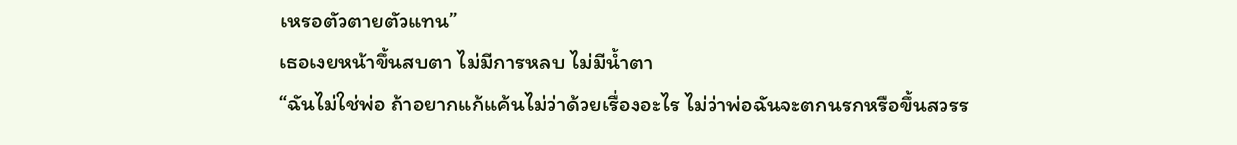เหรอตัวตายตัวแทน”
เธอเงยหน้าขึ้นสบตา ไม่มีการหลบ ไม่มีน้ำตา
“ฉันไม่ใช่พ่อ ถ้าอยากแก้แค้นไม่ว่าด้วยเรื่องอะไร ไม่ว่าพ่อฉันจะตกนรกหรือขึ้นสวรร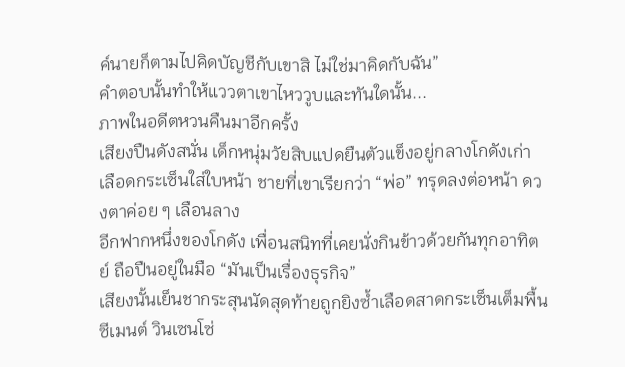ค์นายก็ตามไปคิดบัญชีกับเขาสิ ไม่ใช่มาคิดกับฉัน”
คำตอบนั้นทำให้แววตาเขาไหววูบและทันใดนั้น...
ภาพในอดีตหวนคืนมาอีกครั้ง
เสียงปืนดังสนั่น เด็กหนุ่มวัยสิบแปดยืนตัวแข็งอยู่กลางโกดังเก่า เลือดกระเซ็นใส่ใบหน้า ชายที่เขาเรียกว่า “พ่อ” ทรุดลงต่อหน้า ดวงตาค่อย ๆ เลือนลาง
อีกฟากหนึ่งของโกดัง เพื่อนสนิทที่เคยนั่งกินข้าวด้วยกันทุกอาทิตย์ ถือปืนอยู่ในมือ “มันเป็นเรื่องธุรกิจ”
เสียงนั้นเย็นชากระสุนนัดสุดท้ายถูกยิงซ้ำเลือดสาดกระเซ็นเต็มพื้นซีเมนต์ วินเซนโซ่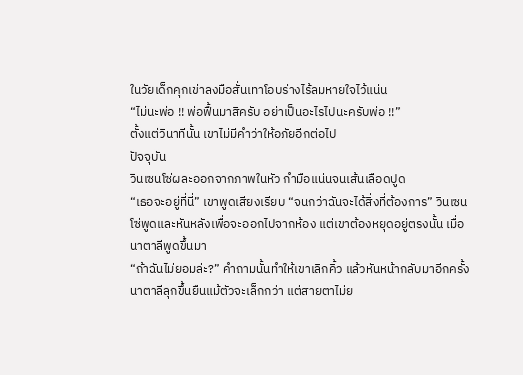ในวัยเด็กคุกเข่าลงมือสั่นเทาโอบร่างไร้ลมหายใจไว้แน่น
“ไม่นะพ่อ !! พ่อฟื้นมาสิครับ อย่าเป็นอะไรไปนะครับพ่อ !!”
ตั้งแต่วินาทีนั้น เขาไม่มีคำว่าให้อภัยอีกต่อไป
ปัจจุบัน
วินเซนโซ่ผละออกจากภาพในหัว กำมือแน่นจนเส้นเลือดปูด
“เธอจะอยู่ที่นี่” เขาพูดเสียงเรียบ “จนกว่าฉันจะได้สิ่งที่ต้องการ” วินเซนโซ่พูดและหันหลังเพื่อจะออกไปจากห้อง แต่เขาต้องหยุดอยู่ตรงนั้น เมื่อนาตาลีพูดขึ้นมา
“ถ้าฉันไม่ยอมล่ะ?” คำถามนั้นทำให้เขาเลิกคิ้ว แล้วหันหน้ากลับมาอีกครั้ง นาตาลีลุกขึ้นยืนแม้ตัวจะเล็กกว่า แต่สายตาไม่ย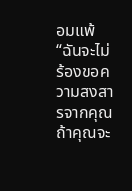อมแพ้
“ฉันจะไม่ร้องขอความสงสารจากคุณ ถ้าคุณจะ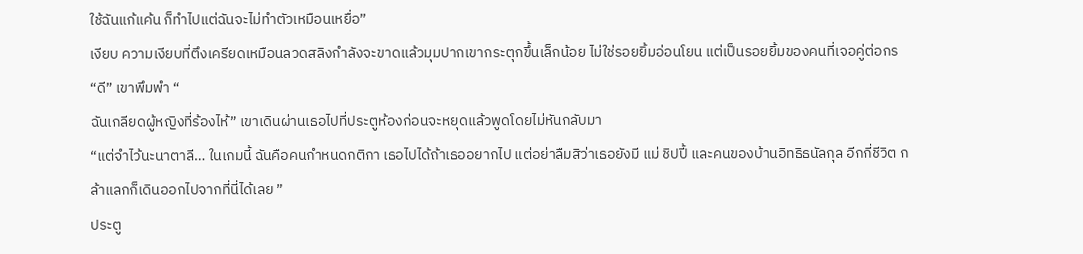ใช้ฉันแก้แค้น ก็ทำไปแต่ฉันจะไม่ทำตัวเหมือนเหยื่อ”
เงียบ ความเงียบที่ตึงเครียดเหมือนลวดสลิงกำลังจะขาดแล้วมุมปากเขากระตุกขึ้นเล็กน้อย ไม่ใช่รอยยิ้มอ่อนโยน แต่เป็นรอยยิ้มของคนที่เจอคู่ต่อกร
“ดี” เขาพึมพำ “
ฉันเกลียดผู้หญิงที่ร้องไห้” เขาเดินผ่านเธอไปที่ประตูห้องก่อนจะหยุดแล้วพูดโดยไม่หันกลับมา
“แต่จำไว้นะนาตาลี… ในเกมนี้ ฉันคือคนกำหนดกติกา เธอไปได้ถ้าเธออยากไป แต่อย่าลืมสิว่าเธอยังมี แม่ ชิปปี้ และคนของบ้านอิทธิธนัลกุล อีกกี่ชีวิต กล้าแลกก็เดินออกไปจากที่นี่ได้เลย ”
ประตู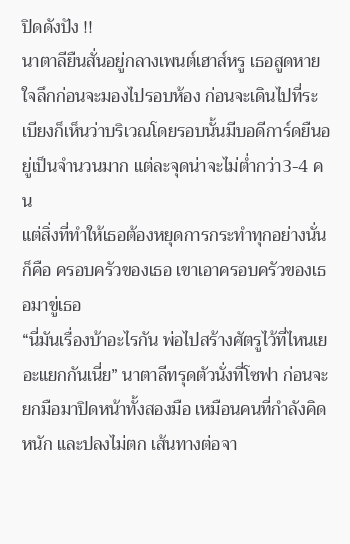ปิดดังปัง !!
นาตาลียืนสั่นอยู่กลางเพนต์เฮาส์หรู เธอสูดหายใจลึกก่อนจะมองไปรอบห้อง ก่อนจะเดินไปที่ระเบียงก็เห็นว่าบริเวณโดยรอบนั้นมีบอดีการ์ดยืนอยู่เป็นจำนวนมาก แต่ละจุดน่าจะไม่ต่ำกว่า3-4 คน
แต่สิ่งที่ทำให้เธอต้องหยุดการกระทำทุกอย่างนั่นก็คือ ครอบครัวของเธอ เขาเอาครอบครัวของเธอมาขู่เธอ
“นี่มันเรื่องบ้าอะไรกัน พ่อไปสร้างศัตรูไว้ที่ไหนเยอะแยกกันเนี่ย” นาตาลีทรุดตัวนั่งที่โซฟา ก่อนจะยกมือมาปิดหน้าทั้งสองมือ เหมือนคนที่กำลังคิดหนัก และปลงไม่ตก เส้นทางต่อจา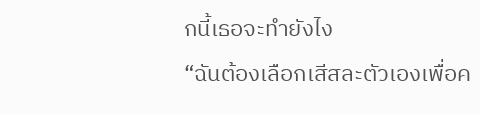กนี้เธอจะทำยังไง
“ฉันต้องเลือกเสีสละตัวเองเพื่อค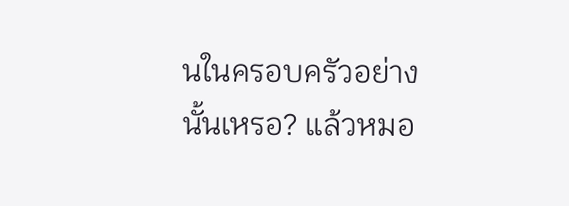นในครอบครัวอย่างนั้นเหรอ? แล้วหมอ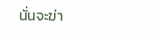นั่นจะฆ่า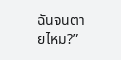ฉันจนตายไหม?”